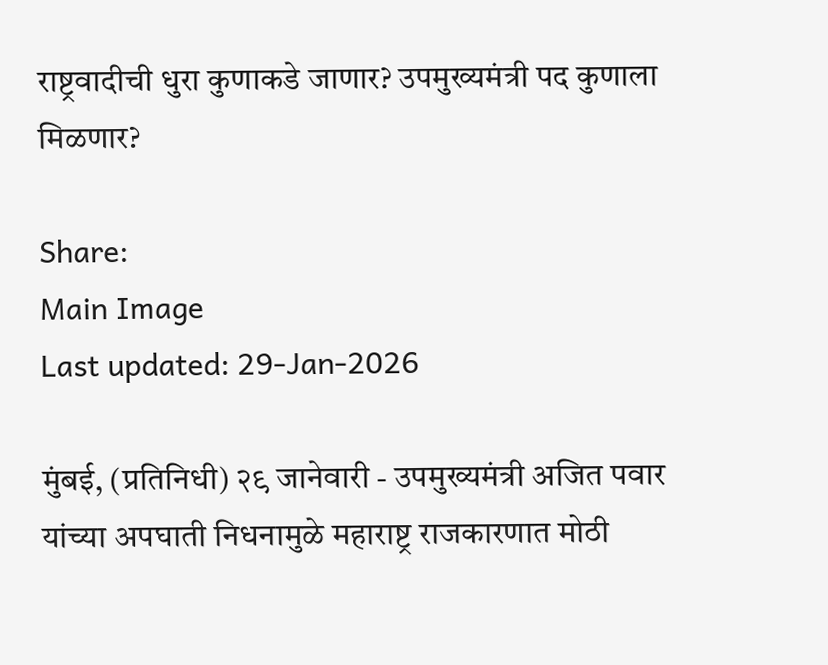राष्ट्रवादीची धुरा कुणाकडे जाणार? उपमुख्यमंत्री पद कुणाला मिळणार?

Share:
Main Image
Last updated: 29-Jan-2026

मुंबई, (प्रतिनिधी) २९ जानेवारी - उपमुख्यमंत्री अजित पवार यांच्या अपघाती निधनामुळे महाराष्ट्र राजकारणात मोठी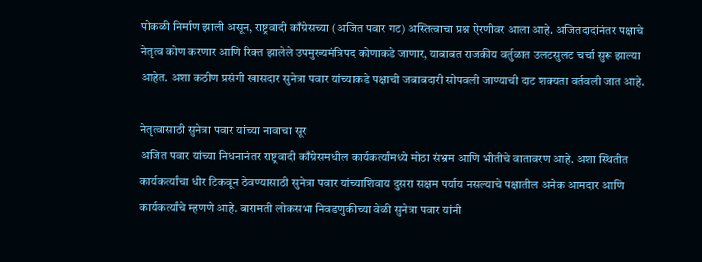पोकळी निर्माण झाली असून, राष्ट्रवादी काँग्रेसच्या (अजित पवार गट) अस्तित्वाचा प्रश्न ऐरणीवर आला आहे. अजितदादांनंतर पक्षाचे नेतृत्व कोण करणार आणि रिक्त झालेले उपमुख्यमंत्रिपद कोणाकडे जाणार, याबाबत राजकीय वर्तुळात उलटसुलट चर्चा सुरू झाल्या आहेत. अशा कठीण प्रसंगी खासदार सुनेत्रा पवार यांच्याकडे पक्षाची जबाबदारी सोपवली जाण्याची दाट शक्यता वर्तवली जात आहे.

नेतृत्वासाठी सुनेत्रा पवार यांच्या नावाचा सूर
अजित पवार यांच्या निधनानंतर राष्ट्रवादी काँग्रेसमधील कार्यकर्त्यांमध्ये मोठा संभ्रम आणि भीतीचे वातावरण आहे. अशा स्थितीत कार्यकर्त्यांचा धीर टिकवून ठेवण्यासाठी सुनेत्रा पवार यांच्याशिवाय दुसरा सक्षम पर्याय नसल्याचे पक्षातील अनेक आमदार आणि कार्यकर्त्यांचे म्हणणे आहे. बारामती लोकसभा निवडणुकीच्या वेळी सुनेत्रा पवार यांनी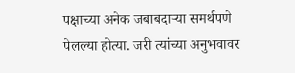पक्षाच्या अनेक जबाबदाऱ्या समर्थपणे पेलल्या होत्या. जरी त्यांच्या अनुभवावर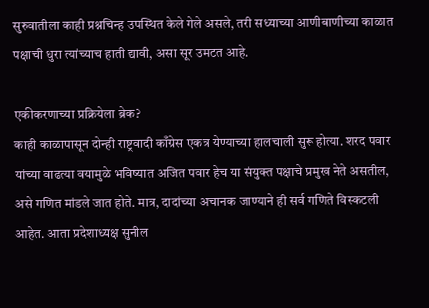सुरुवातीला काही प्रश्नचिन्ह उपस्थित केले गेले असले, तरी सध्याच्या आणीबाणीच्या काळात पक्षाची धुरा त्यांच्याच हाती द्यावी, असा सूर उमटत आहे.

एकीकरणाच्या प्रक्रियेला ब्रेक?
काही काळापासून दोन्ही राष्ट्रवादी काँग्रेस एकत्र येण्याच्या हालचाली सुरू होत्या. शरद पवार यांच्या वाढत्या वयामुळे भविष्यात अजित पवार हेच या संयुक्त पक्षाचे प्रमुख नेते असतील, असे गणित मांडले जात होते. मात्र, दादांच्या अचानक जाण्याने ही सर्व गणिते विस्कटली आहेत. आता प्रदेशाध्यक्ष सुनील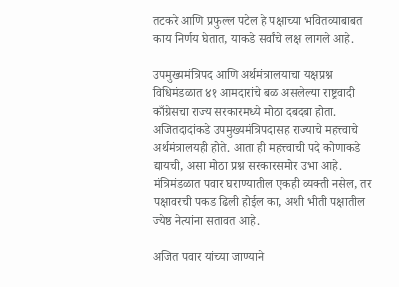तटकरे आणि प्रफुल्ल पटेल हे पक्षाच्या भवितव्याबाबत काय निर्णय घेतात, याकडे सर्वांचे लक्ष लागले आहे.

उपमुख्यमंत्रिपद आणि अर्थमंत्रालयाचा यक्षप्रश्न
विधिमंडळात ४१ आमदारांचे बळ असलेल्या राष्ट्रवादी काँग्रेसचा राज्य सरकारमध्ये मोठा दबदबा होता. अजितदादांकडे उपमुख्यमंत्रिपदासह राज्याचे महत्त्वाचे अर्थमंत्रालयही होते. आता ही महत्त्वाची पदे कोणाकडे द्यायची, असा मोठा प्रश्न सरकारसमोर उभा आहे. मंत्रिमंडळात पवार घराण्यातील एकही व्यक्ती नसेल, तर पक्षावरची पकड ढिली होईल का, अशी भीती पक्षातील ज्येष्ठ नेत्यांना सतावत आहे.

अजित पवार यांच्या जाण्याने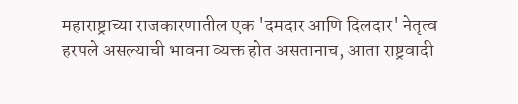महाराष्ट्राच्या राजकारणातील एक 'दमदार आणि दिलदार' नेतृत्व हरपले असल्याची भावना व्यक्त होत असतानाच, आता राष्ट्रवादी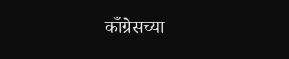काँग्रेसच्या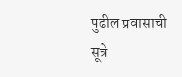पुढील प्रवासाची सूत्रे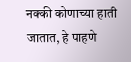नक्की कोणाच्या हाती जातात, हे पाहणे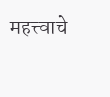महत्त्वाचे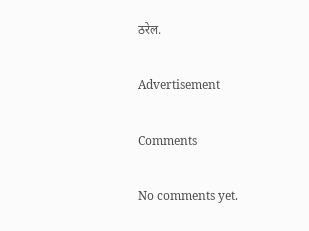ठरेल.

Advertisement

Comments

No comments yet.